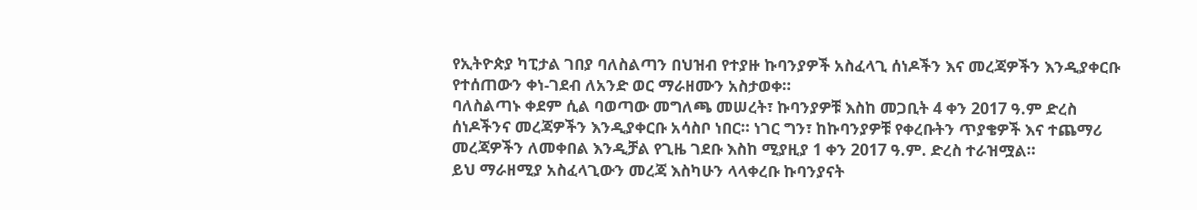የኢትዮጵያ ካፒታል ገበያ ባለስልጣን በህዝብ የተያዙ ኩባንያዎች አስፈላጊ ሰነዶችን እና መረጃዎችን እንዲያቀርቡ የተሰጠውን ቀነ-ገደብ ለአንድ ወር ማራዘሙን አስታወቀ።
ባለስልጣኑ ቀደም ሲል ባወጣው መግለጫ መሠረት፣ ኩባንያዎቹ እስከ መጋቢት 4 ቀን 2017 ዓ.ም ድረስ ሰነዶችንና መረጃዎችን እንዲያቀርቡ አሳስቦ ነበር። ነገር ግን፣ ከኩባንያዎቹ የቀረቡትን ጥያቄዎች እና ተጨማሪ መረጃዎችን ለመቀበል እንዲቻል የጊዜ ገደቡ እስከ ሚያዚያ 1 ቀን 2017 ዓ.ም. ድረስ ተራዝሟል።
ይህ ማራዘሚያ አስፈላጊውን መረጃ እስካሁን ላላቀረቡ ኩባንያናት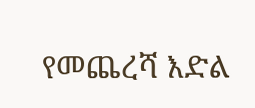የመጨረሻ እድል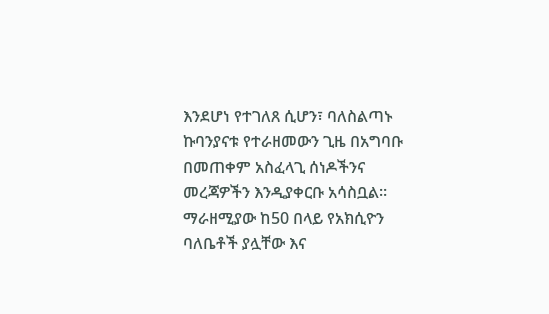እንደሆነ የተገለጸ ሲሆን፣ ባለስልጣኑ ኩባንያናቱ የተራዘመውን ጊዜ በአግባቡ በመጠቀም አስፈላጊ ሰነዶችንና መረጃዎችን እንዲያቀርቡ አሳስቧል።
ማራዘሚያው ከ50 በላይ የአክሲዮን ባለቤቶች ያሏቸው እና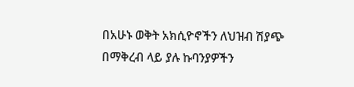በአሁኑ ወቅት አክሲዮኖችን ለህዝብ ሽያጭ በማቅረብ ላይ ያሉ ኩባንያዎችን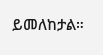ይመለከታል።